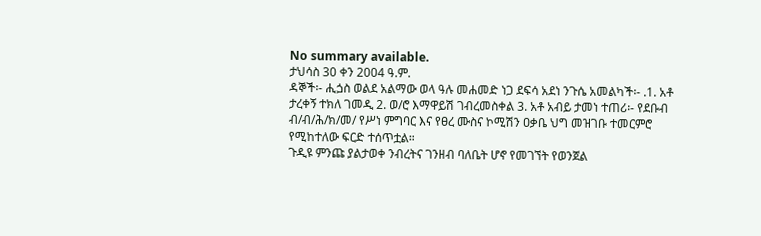No summary available.
ታህሳስ 30 ቀን 2004 ዓ.ም.
ዳኞች፡- ሒጏስ ወልደ አልማው ወላ ዓሉ መሐመድ ነጋ ደፍሳ አደነ ንጉሴ አመልካች፡- .1. አቶ ታረቀኝ ተክለ ገመዲ 2. ወ/ሮ እማዋይሽ ገብረመስቀል 3. አቶ አብይ ታመነ ተጠሪ፡- የደቡብ ብ/ብ/ሕ/ክ/መ/ የሥነ ምግባር እና የፀረ ሙስና ኮሚሽን ዐቃቤ ህግ መዝገቡ ተመርምሮ የሚከተለው ፍርድ ተሰጥቷል።
ጉዲዩ ምንጩ ያልታወቀ ንብረትና ገንዘብ ባለቤት ሆኖ የመገኘት የወንጀል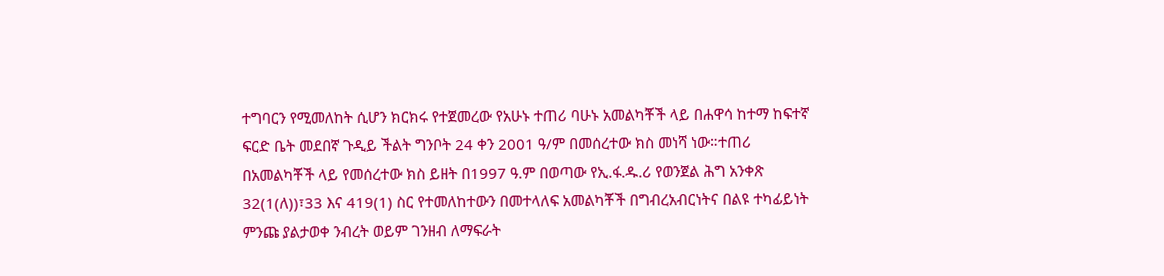ተግባርን የሚመለከት ሲሆን ክርክሩ የተጀመረው የአሁኑ ተጠሪ ባሁኑ አመልካቾች ላይ በሐዋሳ ከተማ ከፍተኛ ፍርድ ቤት መደበኛ ጉዲይ ችልት ግንቦት 24 ቀን 2001 ዓ/ም በመሰረተው ክስ መነሻ ነው።ተጠሪ በአመልካቾች ላይ የመሰረተው ክስ ይዘት በ1997 ዓ.ም በወጣው የኢ.ፋ.ዱ.ሪ የወንጀል ሕግ አንቀጽ 32(1(ለ))፣33 እና 419(1) ስር የተመለከተውን በመተላለፍ አመልካቾች በግብረአብርነትና በልዩ ተካፊይነት ምንጩ ያልታወቀ ንብረት ወይም ገንዘብ ለማፍራት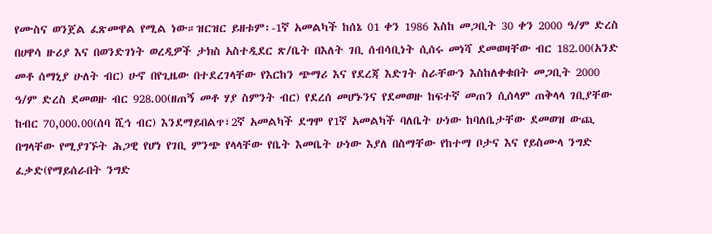የሙስና ወንጀል ፈጽመዋል የሚል ነው።ዝርዝር ይዘቱም፡-1ኛ አመልካች ከሰኔ 01 ቀን 1986 እስከ መጋቢት 30 ቀን 2000 ዓ/ም ድረስ በሀዋሳ ዙሪያ እና በወንድገነት ወረዲዎች ታክስ አስተዲደር ጽ/ቤት በእለት ገቢ ሰብሳቢነት ሲሰሩ መነሻ ደመወዛቸው ብር 182.00(አንድ መቶ ሰማኒያ ሁለት ብር) ሁኖ በየጊዜው በተደረገላቸው የእርከን ጭማሪ እና የደረጃ እድገት ስራቸውን እስከለቀቁበት መጋቢት 2000 ዓ/ም ድረስ ደመወዙ ብር 928.00(ዘጠኝ መቶ ሃያ ስምንት ብር) የደረሰ መሆኑንና የደመወዙ ከፍተኛ መጠን ሲሰላም ጠቅላላ ገቢያቸው ከብር 70,000.00(ሰባ ሺኅ ብር) እንደማይበልጥ፣2ኛ አመልካች ደግሞ የ1ኛ አመልካች ባለቤት ሁነው ከባለቤታቸው ደመወዝ ውጪ በግላቸው የሚያገኙት ሕጋዊ የሆነ የገቢ ምንጭ የላላቸው የቤት እመቤት ሁነው እያለ በስማቸው የከተማ ቦታና እና የይስሙላ ንግድ ፈቃድ(የማይሰራበት ንግድ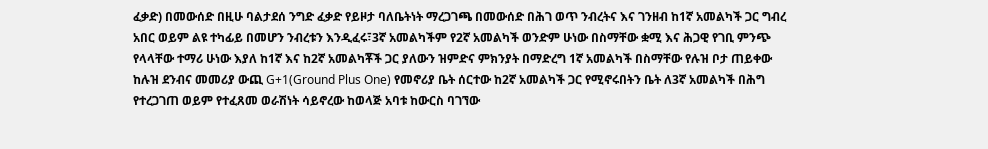ፈቃድ) በመውሰድ በዚሁ ባልታደሰ ንግድ ፈቃድ የይዞታ ባለቤትነት ማረጋገጫ በመውሰድ በሕገ ወጥ ንብረትና እና ገንዘብ ከ1ኛ አመልካች ጋር ግብረ አበር ወይም ልዩ ተካፊይ በመሆን ንብረቱን እንዲፈሩ፣3ኛ አመልካችም የ2ኛ አመልካች ወንድም ሁነው በስማቸው ቋሚ እና ሕጋዊ የገቢ ምንጭ የላላቸው ተማሪ ሁነው እያለ ከ1ኛ እና ከ2ኛ አመልካቾች ጋር ያለውን ዝምድና ምክንያት በማድረግ 1ኛ አመልካች በስማቸው የሉዝ ቦታ ጠይቀው ከሉዝ ደንብና መመሪያ ውጪ G+1(Ground Plus One) የመኖሪያ ቤት ሰርተው ከ2ኛ አመልካች ጋር የሚኖሩበትን ቤት ለ3ኛ አመልካች በሕግ የተረጋገጠ ወይም የተፈጸመ ወራሽነት ሳይኖረው ከወላጅ አባቱ ከውርስ ባገኘው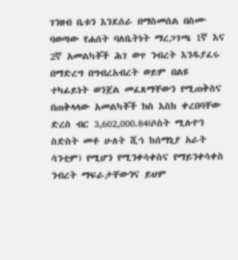ገንዘብ ቤቱን እንደሰራ በማስመሰል በስሙ ባወጣው የሐሰት ባለቤትነት ማረጋገጫ 1ኛ እና 2ኛ አመልካቾች ሕገ ወጥ ንብረት እንዱያፈሩ በማድረግ በግብረአብረት ወይም በልዩ ተካፊይነት ወንጀል መፈጸማቸውን የሚጠቅስና በጠቅላላው አመልካቾች ክስ እስከ ቀረበባቸው ድረስ ብር 3,602,000.84(ሶስት ሚሉዮን ስድስት መቶ ሁለት ሺኅ ከሰማኒያ አራት ሳንቲም) የሚሆን የሚንቀሳቀስና የማይንቀሳቀስ ንብረት ማፍራታቸውንና ይህም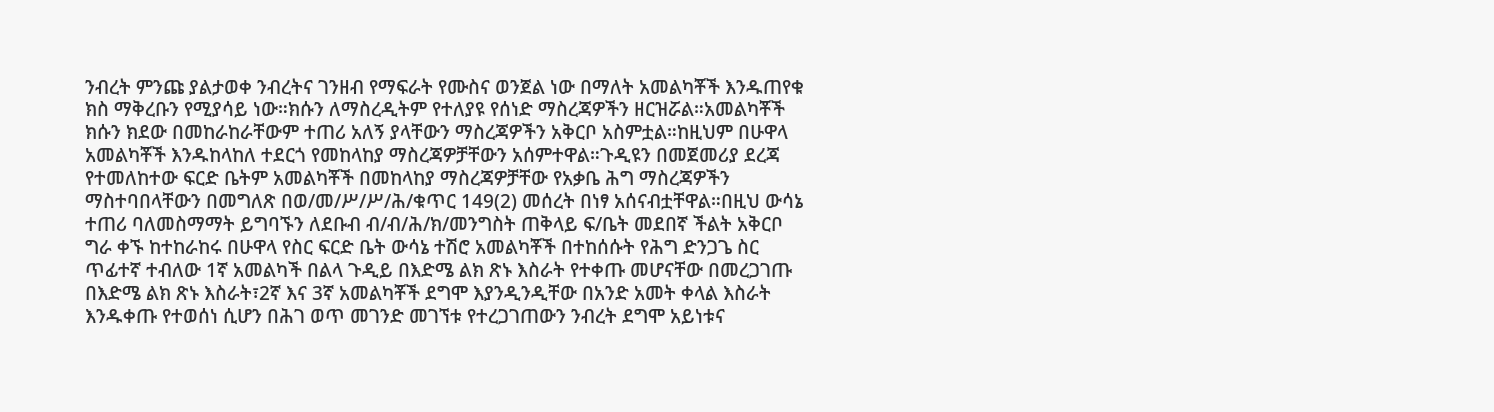ንብረት ምንጩ ያልታወቀ ንብረትና ገንዘብ የማፍራት የሙስና ወንጀል ነው በማለት አመልካቾች እንዱጠየቁ ክስ ማቅረቡን የሚያሳይ ነው።ክሱን ለማስረዲትም የተለያዩ የሰነድ ማስረጃዎችን ዘርዝሯል።አመልካቾች ክሱን ክደው በመከራከራቸውም ተጠሪ አለኝ ያላቸውን ማስረጃዎችን አቅርቦ አስምቷል።ከዚህም በሁዋላ አመልካቾች እንዱከላከለ ተደርጎ የመከላከያ ማስረጃዎቻቸውን አሰምተዋል።ጉዲዩን በመጀመሪያ ደረጃ የተመለከተው ፍርድ ቤትም አመልካቾች በመከላከያ ማስረጃዎቻቸው የአቃቤ ሕግ ማስረጃዎችን ማስተባበላቸውን በመግለጽ በወ/መ/ሥ/ሥ/ሕ/ቁጥር 149(2) መሰረት በነፃ አሰናብቷቸዋል።በዚህ ውሳኔ ተጠሪ ባለመስማማት ይግባኙን ለደቡብ ብ/ብ/ሕ/ክ/መንግስት ጠቅላይ ፍ/ቤት መደበኛ ችልት አቅርቦ ግራ ቀኙ ከተከራከሩ በሁዋላ የስር ፍርድ ቤት ውሳኔ ተሽሮ አመልካቾች በተከሰሱት የሕግ ድንጋጌ ስር ጥፊተኛ ተብለው 1ኛ አመልካች በልላ ጉዲይ በእድሜ ልክ ጽኑ እስራት የተቀጡ መሆናቸው በመረጋገጡ በእድሜ ልክ ጽኑ እስራት፣2ኛ እና 3ኛ አመልካቾች ደግሞ እያንዲንዲቸው በአንድ አመት ቀላል እስራት እንዱቀጡ የተወሰነ ሲሆን በሕገ ወጥ መገንድ መገኘቱ የተረጋገጠውን ንብረት ደግሞ አይነቱና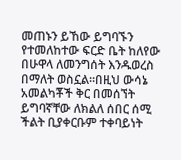መጠኑን ይኸው ይግባኙን የተመለከተው ፍርድ ቤት ከለየው በሁዋላ ለመንግሰት እንዱወረስ በማለት ወስኗል።በዚህ ውሳኔ አመልካቾች ቅር በመሰኘት ይግባኛቸው ለክልለ ሰበር ሰሚ ችልት ቢያቀርቡም ተቀባይነት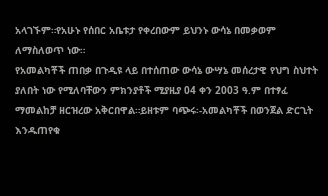አላገኙም።የአሁኑ የሰበር አቤቱታ የቀረበውም ይህንኑ ውሳኔ በመቃወም ለማስለወጥ ነው።
የአመልካቾች ጠበቃ በጉዲዩ ላይ በተሰጠው ውሳኔ ውሣኔ መሰረታዊ የህግ ስህተት ያለበት ነው የሚለባቸውን ምክንያቶች ሚያዚያ 04 ቀን 2003 ዓ.ም በተፃፈ ማመልከቻ ዘርዝረው አቅርበዋል።ይዘቱም ባጭሩ፡-አመልካቾች በወንጀል ድርጊት እንዱጠየቁ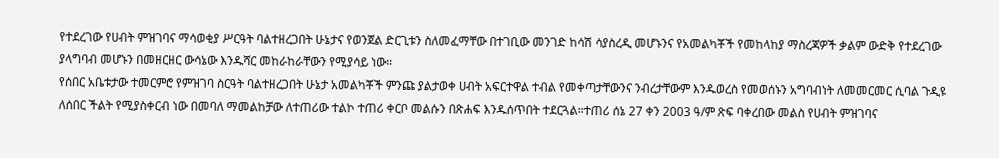የተደረገው የሀብት ምዝገባና ማሳወቂያ ሥርዓት ባልተዘረጋበት ሁኔታና የወንጀል ድርጊቱን ስለመፈማቸው በተገቢው መንገድ ከሳሽ ሳያስረዲ መሆኑንና የአመልካቾች የመከላከያ ማስረጃዎች ቃልም ውድቅ የተደረገው ያላግባብ መሆኑን በመዘርዘር ውሳኔው እንዱሻር መከራከራቸውን የሚያሳይ ነው።
የሰበር አቤቱታው ተመርምሮ የምዝገባ ስርዓት ባልተዘረጋበት ሁኔታ አመልካቾች ምንጩ ያልታወቀ ሀብት አፍርተዋል ተብል የመቀጣታቸውንና ንብረታቸውም እንዱወረስ የመወሰኑን አግባብነት ለመመርመር ሲባል ጉዲዩ ለሰበር ችልት የሚያስቀርብ ነው በመባለ ማመልከቻው ለተጠሪው ተልኮ ተጠሪ ቀርቦ መልሱን በጽሐፍ እንዱሰጥበት ተደርጓል።ተጠሪ ሰኔ 27 ቀን 2003 ዓ/ም ጽፍ ባቀረበው መልስ የሀብት ምዝገባና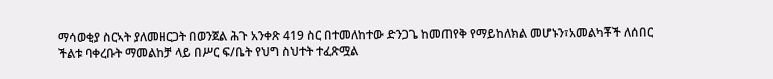ማሳወቂያ ስርኣት ያለመዘርጋት በወንጀል ሕጉ አንቀጽ 419 ስር በተመለከተው ድንጋጌ ከመጠየቅ የማይከለክል መሆኑን፣አመልካቾች ለሰበር ችልቱ ባቀረቡት ማመልከቻ ላይ በሥር ፍ/ቤት የህግ ስህተት ተፈጽሟል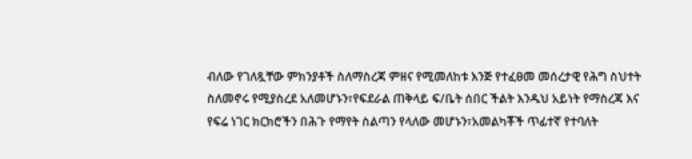ብለው የገለጿቸው ምክንያቶች ስለማስረጃ ምዘና የሚመለከቱ እንጅ የተፈፀመ መሰረታዊ የሕግ ስህተት ስለመኖሩ የሚያስረደ አለመሆኑን፣የፍደራል ጠቅላይ ፍ/ቤት ሰበር ችልት እንዱህ አይነት የማስረጃ እና የፍሬ ነገር ክርክሮችን በሕጉ የማየት ስልጣን የላለው መሆኑን፣አመልካቾች ጥፊተኛ የተባለት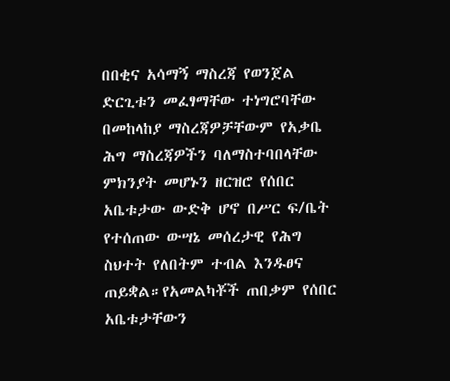በበቂና አሳማኝ ማስረጃ የወንጀል ድርጊቱን መፈፃማቸው ተነግሮባቸው በመከላከያ ማስረጃዎቻቸውም የአቃቤ ሕግ ማስረጃዎችን ባለማስተባበላቸው ምክንያት መሆኑን ዘርዝሮ የሰበር አቤቱታው ውድቅ ሆኖ በሥር ፍ/ቤት የተሰጠው ውሣኔ መሰረታዊ የሕግ ስህተት የለበትም ተብል እንዱፀና ጠይቋል።የአመልካቾች ጠበቃም የሰበር አቤቱታቸውን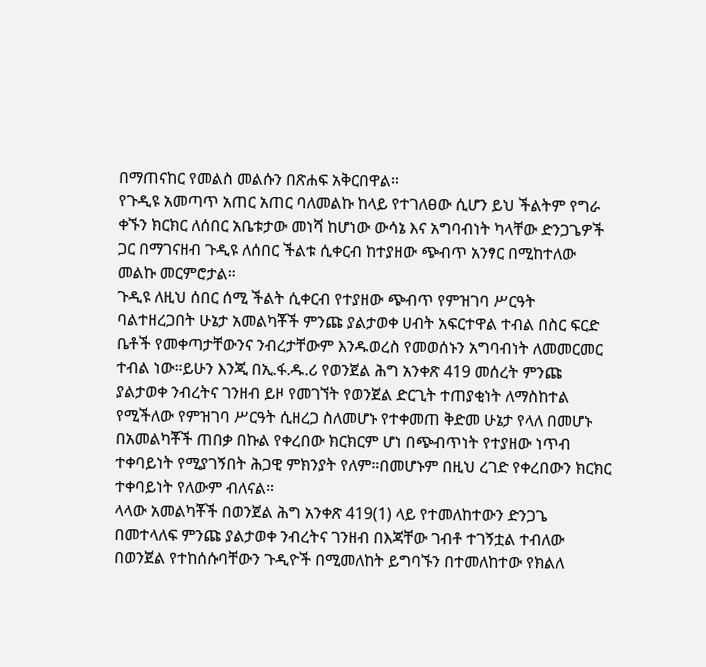በማጠናከር የመልስ መልሱን በጽሐፍ አቅርበዋል።
የጉዲዩ አመጣጥ አጠር አጠር ባለመልኩ ከላይ የተገለፀው ሲሆን ይህ ችልትም የግራ ቀኙን ክርክር ለሰበር አቤቱታው መነሻ ከሆነው ውሳኔ እና አግባብነት ካላቸው ድንጋጌዎች ጋር በማገናዘብ ጉዲዩ ለሰበር ችልቱ ሲቀርብ ከተያዘው ጭብጥ አንፃር በሚከተለው መልኩ መርምሮታል።
ጉዲዩ ለዚህ ሰበር ሰሚ ችልት ሲቀርብ የተያዘው ጭብጥ የምዝገባ ሥርዓት ባልተዘረጋበት ሁኔታ አመልካቾች ምንጩ ያልታወቀ ሀብት አፍርተዋል ተብል በስር ፍርድ ቤቶች የመቀጣታቸውንና ንብረታቸውም እንዱወረስ የመወሰኑን አግባብነት ለመመርመር ተብል ነው።ይሁን እንጂ በኢ.ፋ.ዱ.ሪ የወንጀል ሕግ አንቀጽ 419 መሰረት ምንጩ ያልታወቀ ንብረትና ገንዘብ ይዞ የመገኘት የወንጀል ድርጊት ተጠያቂነት ለማስከተል የሚችለው የምዝገባ ሥርዓት ሲዘረጋ ስለመሆኑ የተቀመጠ ቅድመ ሁኔታ የላለ በመሆኑ በአመልካቾች ጠበቃ በኩል የቀረበው ክርክርም ሆነ በጭብጥነት የተያዘው ነጥብ ተቀባይነት የሚያገኝበት ሕጋዊ ምክንያት የለም።በመሆኑም በዚህ ረገድ የቀረበውን ክርክር ተቀባይነት የለውም ብለናል።
ላላው አመልካቾች በወንጀል ሕግ አንቀጽ 419(1) ላይ የተመለከተውን ድንጋጌ በመተላለፍ ምንጩ ያልታወቀ ንብረትና ገንዘብ በእጃቸው ገብቶ ተገኝቷል ተብለው በወንጀል የተከሰሱባቸውን ጉዲዮች በሚመለከት ይግባኙን በተመለከተው የክልለ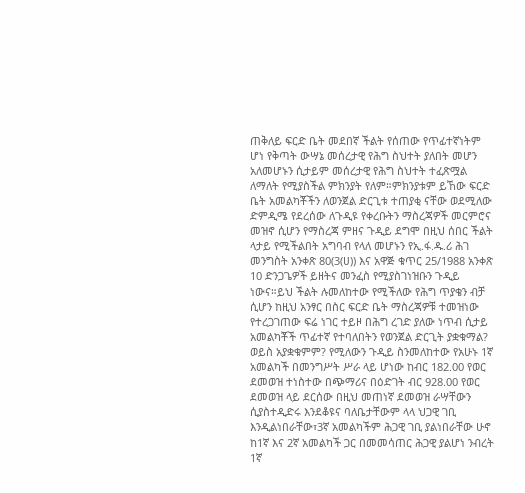ጠቅለይ ፍርድ ቤት መደበኛ ችልት የሰጠው የጥፊተኛነትም ሆነ የቅጣት ውሣኔ መሰረታዊ የሕግ ስህተት ያለበት መሆን አለመሆኑን ሲታይም መሰረታዊ የሕግ ስህተት ተፈጽሟል ለማለት የሚያስችል ምክንያት የለም።ምክንያቱም ይኸው ፍርድ ቤት አመልካቾችን ለወንጀል ድርጊቱ ተጠያቂ ናቸው ወደሚለው ድምዲሜ የደረሰው ለጉዲዩ የቀረቡትን ማስረጃዎች መርምሮና መዝኖ ሲሆን የማስረጃ ምዘና ጉዲይ ደግሞ በዚህ ሰበር ችልት ላታይ የሚችልበት አግባብ የላለ መሆኑን የኢ.ፋ.ዱ.ሪ ሕገ መንግስት አንቀጽ 80(3(ሀ)) እና አዋጅ ቁጥር 25/1988 አንቀጽ 10 ድንጋጌዎች ይዘትና መንፈስ የሚያስገነዝቡን ጉዲይ ነውና።ይህ ችልት ሉመለከተው የሚችለው የሕግ ጥያቄን ብቻ ሲሆን ከዚህ አንፃር በስር ፍርድ ቤት ማስረጃዎቹ ተመዝነው የተረጋገጠው ፍሬ ነገር ተይዞ በሕግ ረገድ ያለው ነጥብ ሲታይ አመልካቾች ጥፊተኛ የተባለበትን የወንጀል ድርጊት ያቋቁማል?
ወይስ አያቋቁምም? የሚለውን ጉዲይ ስንመለከተው የአሁኑ 1ኛ አመልካች በመንግሥት ሥራ ላይ ሆነው ከብር 182.00 የወር ደመወዝ ተነስተው በጭማሪና በዕድገት ብር 928.00 የወር ደመወዝ ላይ ደርሰው በዚህ መጠነኛ ደመወዝ ራሣቸውን ሲያስተዲድሩ እንደቆዩና ባለቤታቸውም ላላ ህጋዊ ገቢ እንዲልነበራቸው፣3ኛ አመልካችም ሕጋዊ ገቢ ያልነበራቸው ሁኖ ከ1ኛ እና 2ኛ አመልካች ጋር በመመሳጠር ሕጋዊ ያልሆነ ንብረት 1ኛ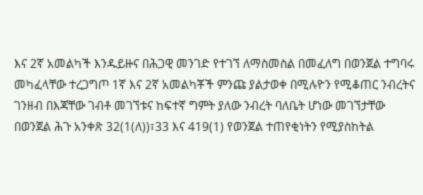እና 2ኛ አመልካች እንዱይዙና በሕጋዊ መንገድ የተገኘ ለማስመስል በመፈለግ በወንጀል ተግባሩ መካፈላቸው ተረጋግጦ 1ኛ እና 2ኛ አመልካቾች ምንጩ ያልታወቀ በሚሉዮን የሚቆጠር ንብረትና ገንዘብ በእጃቸው ገብቶ መገኘቱና ከፍተኛ ግምት ያለው ንብረት ባለቤት ሆነው መገኘታቸው በወንጀል ሕጉ አንቀጽ 32(1(ለ))፣33 እና 419(1) የወንጀል ተጠየቂነትን የሚያስከትል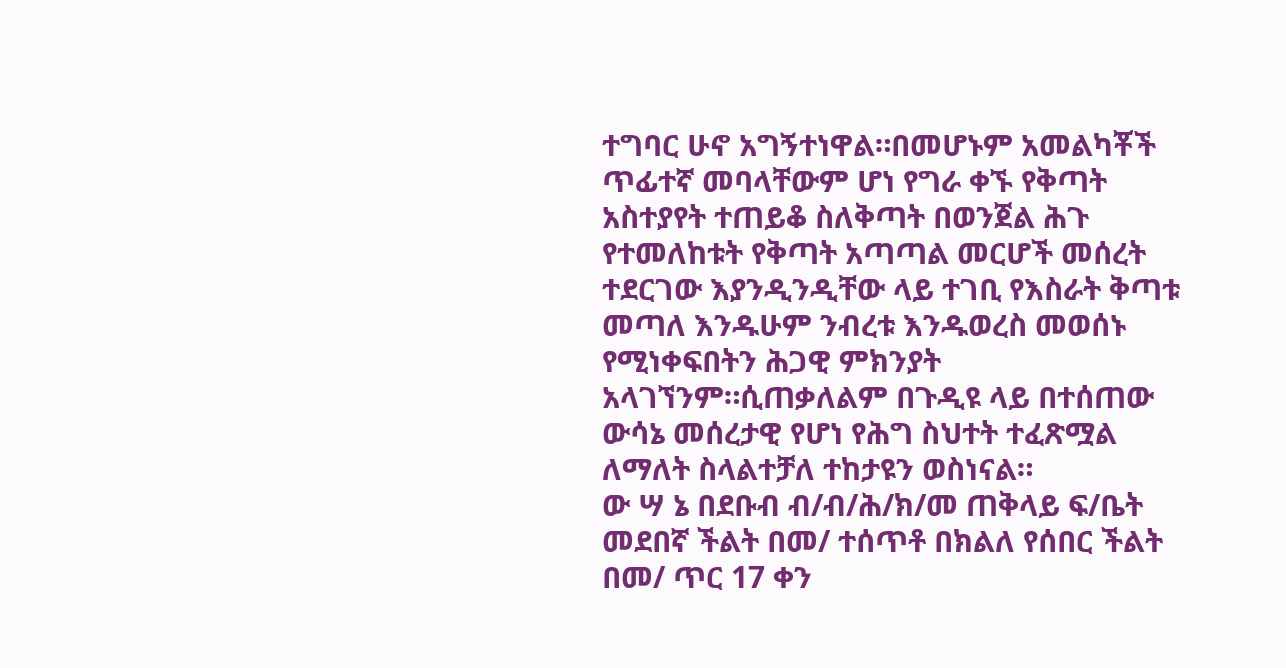ተግባር ሁኖ አግኝተነዋል።በመሆኑም አመልካቾች ጥፊተኛ መባላቸውም ሆነ የግራ ቀኙ የቅጣት አስተያየት ተጠይቆ ስለቅጣት በወንጀል ሕጉ የተመለከቱት የቅጣት አጣጣል መርሆች መሰረት ተደርገው እያንዲንዲቸው ላይ ተገቢ የእስራት ቅጣቱ መጣለ እንዱሁም ንብረቱ እንዱወረስ መወሰኑ የሚነቀፍበትን ሕጋዊ ምክንያት አላገኘንም።ሲጠቃለልም በጉዲዩ ላይ በተሰጠው ውሳኔ መሰረታዊ የሆነ የሕግ ስህተት ተፈጽሟል ለማለት ስላልተቻለ ተከታዩን ወስነናል።
ው ሣ ኔ በደቡብ ብ/ብ/ሕ/ክ/መ ጠቅላይ ፍ/ቤት መደበኛ ችልት በመ/ ተሰጥቶ በክልለ የሰበር ችልት በመ/ ጥር 17 ቀን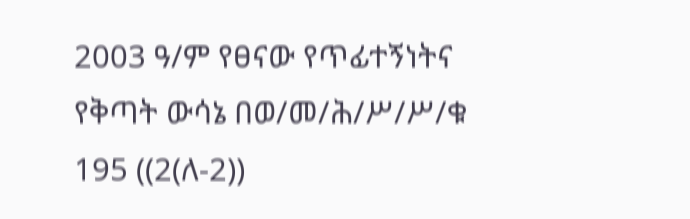2003 ዓ/ም የፀናው የጥፊተኝነትና የቅጣት ውሳኔ በወ/መ/ሕ/ሥ/ሥ/ቁ 195 ((2(ለ-2))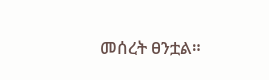መሰረት ፀንቷል።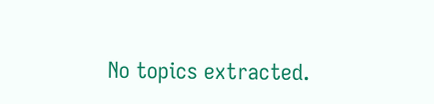No topics extracted.